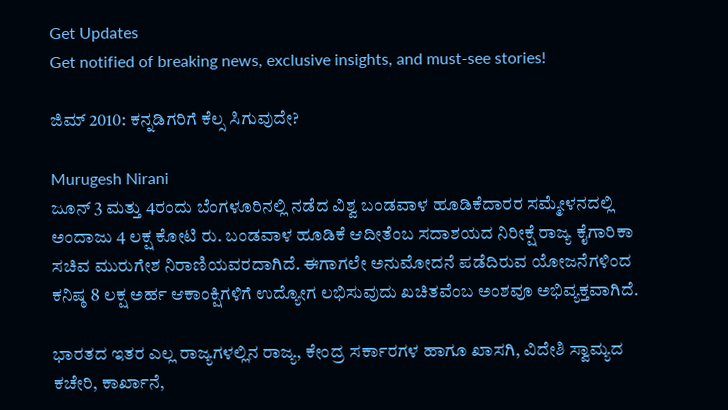Get Updates
Get notified of breaking news, exclusive insights, and must-see stories!

ಜಿಮ್ 2010: ಕನ್ನಡಿಗರಿಗೆ ಕೆಲ್ಸ ಸಿಗುವುದೇ?

Murugesh Nirani
ಜೂನ್ 3 ಮತ್ತು 4ರಂದು ಬೆಂಗಳೂರಿನಲ್ಲಿ ನಡೆದ ವಿಶ್ವ ಬಂಡವಾಳ ಹೂಡಿಕೆದಾರರ ಸಮ್ಮೇಳನದಲ್ಲಿ ಅಂದಾಜು 4 ಲಕ್ಷ ಕೋಟಿ ರು. ಬಂಡವಾಳ ಹೂಡಿಕೆ ಆದೀತೆಂಬ ಸದಾಶಯದ ನಿರೀಕ್ಷೆ ರಾಜ್ಯ ಕೈಗಾರಿಕಾ ಸಚಿವ ಮುರುಗೇಶ ನಿರಾಣಿಯವರದಾಗಿದೆ. ಈಗಾಗಲೇ ಅನುಮೋದನೆ ಪಡೆದಿರುವ ಯೋಜನೆಗಳಿಂದ ಕನಿಷ್ಠ 8 ಲಕ್ಷ ಅರ್ಹ ಆಕಾಂಕ್ಷಿಗಳಿಗೆ ಉದ್ಯೋಗ ಲಭಿಸುವುದು ಖಚಿತವೆಂಬ ಅಂಶವೂ ಅಭಿವ್ಯಕ್ತವಾಗಿದೆ.

ಭಾರತದ ಇತರ ಎಲ್ಲ ರಾಜ್ಯಗಳಲ್ಲಿನ ರಾಜ್ಯ, ಕೇಂದ್ರ ಸರ್ಕಾರಗಳ ಹಾಗೂ ಖಾಸಗಿ, ವಿದೇಶಿ ಸ್ವಾಮ್ಯದ ಕಚೇರಿ, ಕಾರ್ಖಾನೆ,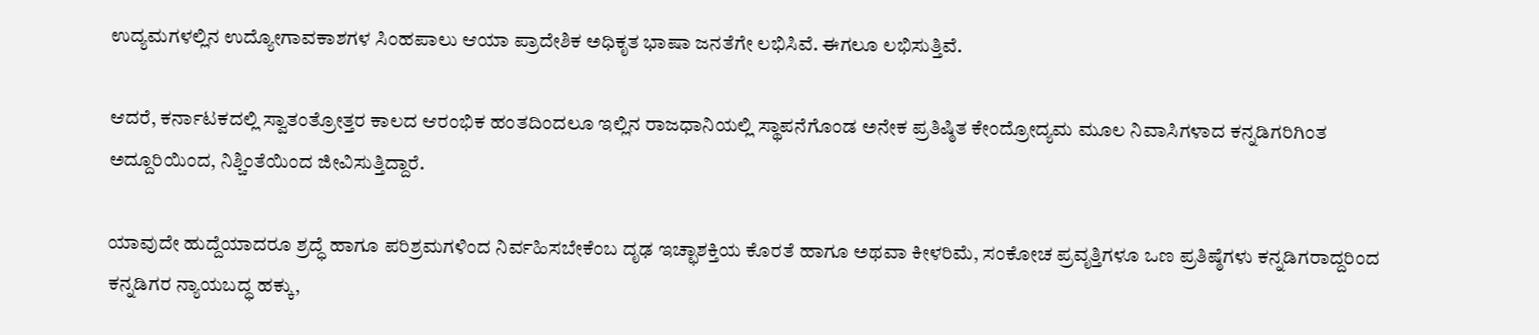ಉದ್ಯಮಗಳಲ್ಲಿನ ಉದ್ಯೋಗಾವಕಾಶಗಳ ಸಿಂಹಪಾಲು ಆಯಾ ಪ್ರಾದೇಶಿಕ ಅಧಿಕೃತ ಭಾಷಾ ಜನತೆಗೇ ಲಭಿಸಿವೆ. ಈಗಲೂ ಲಭಿಸುತ್ತಿವೆ.

ಆದರೆ, ಕರ್ನಾಟಕದಲ್ಲಿ ಸ್ವಾತಂತ್ರೋತ್ತರ ಕಾಲದ ಆರಂಭಿಕ ಹಂತದಿಂದಲೂ ಇಲ್ಲಿನ ರಾಜಧಾನಿಯಲ್ಲಿ ಸ್ಥಾಪನೆಗೊಂಡ ಅನೇಕ ಪ್ರತಿಷ್ಠಿತ ಕೇಂದ್ರೋದ್ಯಮ ಮೂಲ ನಿವಾಸಿಗಳಾದ ಕನ್ನಡಿಗರಿಗಿಂತ ಅದ್ದೂರಿಯಿಂದ, ನಿಶ್ಚಿಂತೆಯಿಂದ ಜೀವಿಸುತ್ತಿದ್ದಾರೆ.

ಯಾವುದೇ ಹುದ್ದೆಯಾದರೂ ಶ್ರದ್ಧೆ ಹಾಗೂ ಪರಿಶ್ರಮಗಳಿಂದ ನಿರ್ವಹಿಸಬೇಕೆಂಬ ದೃಢ ಇಚ್ಛಾಶಕ್ತಿಯ ಕೊರತೆ ಹಾಗೂ ಅಥವಾ ಕೀಳರಿಮೆ, ಸಂಕೋಚ ಪ್ರವೃತ್ತಿಗಳೂ ಒಣ ಪ್ರತಿಷ್ಠೆಗಳು ಕನ್ನಡಿಗರಾದ್ದರಿಂದ ಕನ್ನಡಿಗರ ನ್ಯಾಯಬದ್ಧ ಹಕ್ಕು,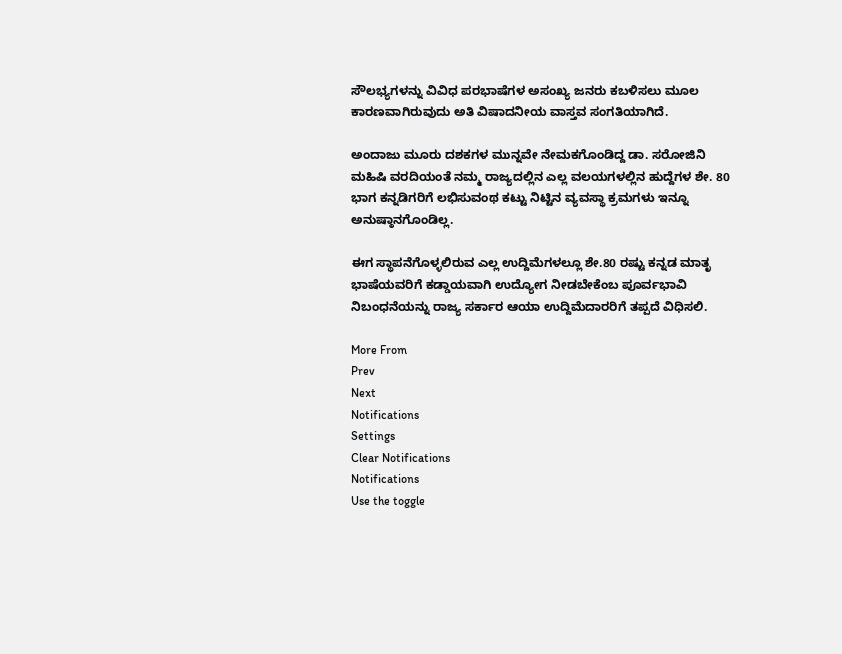ಸೌಲಭ್ಯಗಳನ್ನು ವಿವಿಧ ಪರಭಾಷೆಗಳ ಅಸಂಖ್ಯ ಜನರು ಕಬಳಿಸಲು ಮೂಲ ಕಾರಣವಾಗಿರುವುದು ಅತಿ ವಿಷಾದನೀಯ ವಾಸ್ತವ ಸಂಗತಿಯಾಗಿದೆ.

ಅಂದಾಜು ಮೂರು ದಶಕಗಳ ಮುನ್ನವೇ ನೇಮಕಗೊಂಡಿದ್ದ ಡಾ. ಸರೋಜಿನಿ ಮಹಿಷಿ ವರದಿಯಂತೆ ನಮ್ಮ ರಾಜ್ಯದಲ್ಲಿನ ಎಲ್ಲ ವಲಯಗಳಲ್ಲಿನ ಹುದ್ದೆಗಳ ಶೇ. 80 ಭಾಗ ಕನ್ನಡಿಗರಿಗೆ ಲಭಿಸುವಂಥ ಕಟ್ಟು ನಿಟ್ಟಿನ ವ್ಯವಸ್ಥಾ ಕ್ರಮಗಳು ಇನ್ನೂ ಅನುಷ್ಠಾನಗೊಂಡಿಲ್ಲ.

ಈಗ ಸ್ಥಾಪನೆಗೊಳ್ಳಲಿರುವ ಎಲ್ಲ ಉದ್ದಿಮೆಗಳಲ್ಲೂ ಶೇ.80 ರಷ್ಟು ಕನ್ನಡ ಮಾತೃ ಭಾಷೆಯವರಿಗೆ ಕಡ್ಡಾಯವಾಗಿ ಉದ್ಯೋಗ ನೀಡಬೇಕೆಂಬ ಪೂರ್ವಭಾವಿ ನಿಬಂಧನೆಯನ್ನು ರಾಜ್ಯ ಸರ್ಕಾರ ಆಯಾ ಉದ್ದಿಮೆದಾರರಿಗೆ ತಪ್ಪದೆ ವಿಧಿಸಲಿ.

More From
Prev
Next
Notifications
Settings
Clear Notifications
Notifications
Use the toggle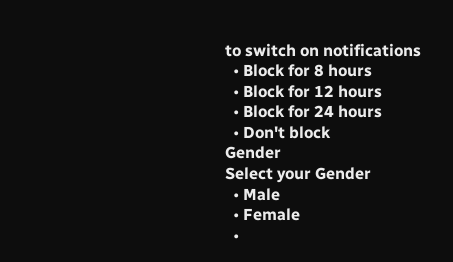to switch on notifications
  • Block for 8 hours
  • Block for 12 hours
  • Block for 24 hours
  • Don't block
Gender
Select your Gender
  • Male
  • Female
  •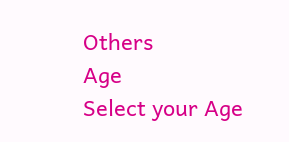Others
Age
Select your Age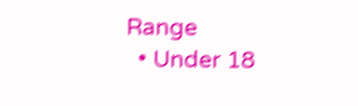Range
  • Under 18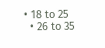• 18 to 25
  • 26 to 35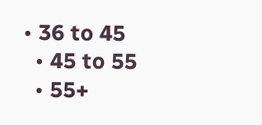• 36 to 45
  • 45 to 55
  • 55+